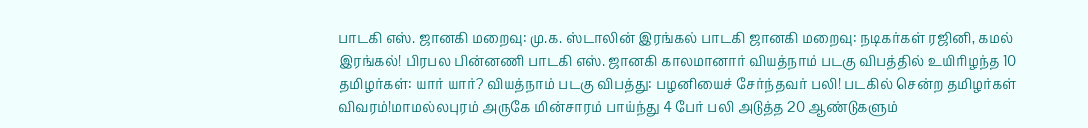பாடகி எஸ். ஜானகி மறைவு: மு.க. ஸ்டாலின் இரங்கல் பாடகி ஜானகி மறைவு: நடிகர்கள் ரஜினி, கமல் இரங்கல்! பிரபல பின்னணி பாடகி எஸ். ஜானகி காலமானார் வியத்நாம் படகு விபத்தில் உயிரிழந்த 10 தமிழர்கள்: யார் யார்? வியத்நாம் படகு விபத்து: பழனியைச் சேர்ந்தவர் பலி! படகில் சென்ற தமிழர்கள் விவரம்!மாமல்லபுரம் அருகே மின்சாரம் பாய்ந்து 4 பேர் பலி அடுத்த 20 ஆண்டுகளும்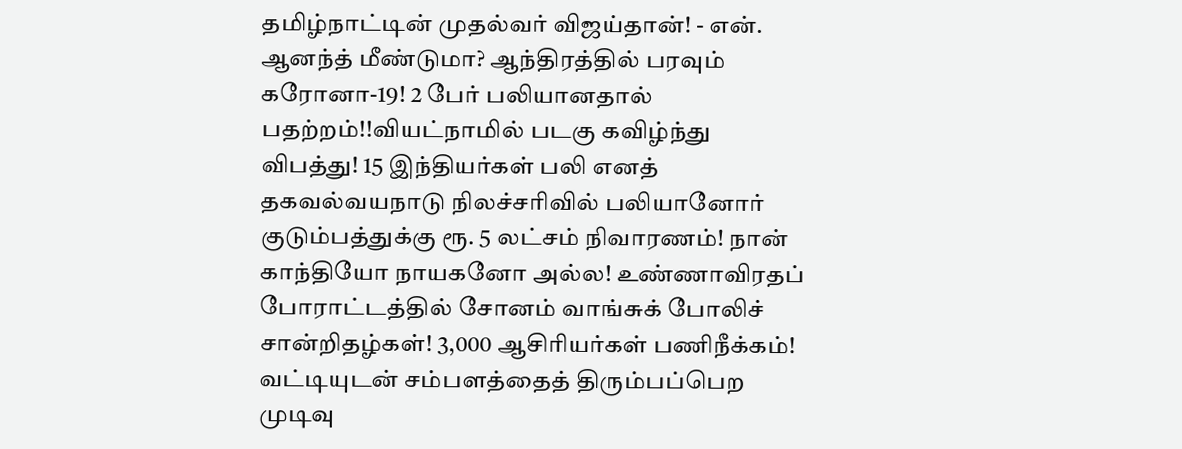தமிழ்நாட்டின் முதல்வர் விஜய்தான்! - என். ஆனந்த் மீண்டுமா? ஆந்திரத்தில் பரவும் கரோனா-19! 2 பேர் பலியானதால் பதற்றம்!!வியட்நாமில் படகு கவிழ்ந்து விபத்து! 15 இந்தியர்கள் பலி எனத் தகவல்வயநாடு நிலச்சரிவில் பலியானோர் குடும்பத்துக்கு ரூ. 5 லட்சம் நிவாரணம்! நான் காந்தியோ நாயகனோ அல்ல! உண்ணாவிரதப் போராட்டத்தில் சோனம் வாங்சுக் போலிச் சான்றிதழ்கள்! 3,000 ஆசிரியர்கள் பணிநீக்கம்! வட்டியுடன் சம்பளத்தைத் திரும்பப்பெற முடிவு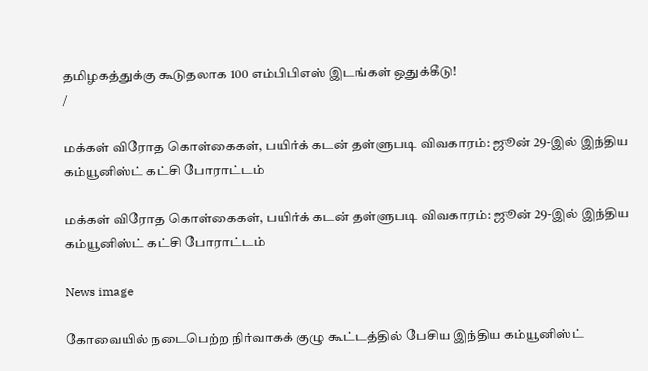தமிழகத்துக்கு கூடுதலாக 100 எம்பிபிஎஸ் இடங்கள் ஒதுக்கீடு!
/

மக்கள் விரோத கொள்கைகள், பயிர்க் கடன் தள்ளுபடி விவகாரம்: ஜூன் 29-இல் இந்திய கம்யூனிஸ்ட் கட்சி போராட்டம்

மக்கள் விரோத கொள்கைகள், பயிர்க் கடன் தள்ளுபடி விவகாரம்: ஜூன் 29-இல் இந்திய கம்யூனிஸ்ட் கட்சி போராட்டம்

News image

கோவையில் நடைபெற்ற நிர்வாகக் குழு கூட்டத்தில் பேசிய இந்திய கம்யூனிஸ்ட்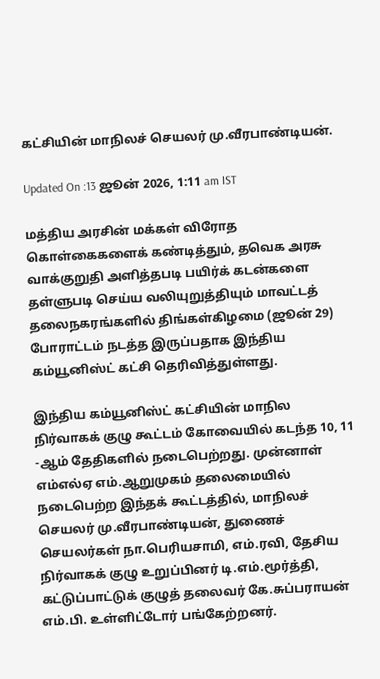கட்சியின் மாநிலச் செயலர் மு.வீரபாண்டியன்.

Updated On :13 ஜூன் 2026, 1:11 am IST

மத்திய அரசின் மக்கள் விரோத கொள்கைகளைக் கண்டித்தும், தவெக அரசு வாக்குறுதி அளித்தபடி பயிர்க் கடன்களை தள்ளுபடி செய்ய வலியுறுத்தியும் மாவட்டத் தலைநகரங்களில் திங்கள்கிழமை (ஜூன் 29) போராட்டம் நடத்த இருப்பதாக இந்திய கம்யூனிஸ்ட் கட்சி தெரிவித்துள்ளது.

இந்திய கம்யூனிஸ்ட் கட்சியின் மாநில நிர்வாகக் குழு கூட்டம் கோவையில் கடந்த 10, 11 -ஆம் தேதிகளில் நடைபெற்றது. முன்னாள் எம்எல்ஏ எம்.ஆறுமுகம் தலைமையில் நடைபெற்ற இந்தக் கூட்டத்தில், மாநிலச் செயலர் மு.வீரபாண்டியன், துணைச் செயலர்கள் நா.பெரியசாமி, எம்.ரவி, தேசிய நிர்வாகக் குழு உறுப்பினர் டி.எம்.மூர்த்தி, கட்டுப்பாட்டுக் குழுத் தலைவர் கே.சுப்பராயன் எம்.பி. உள்ளிட்டோர் பங்கேற்றனர்.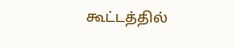கூட்டத்தில்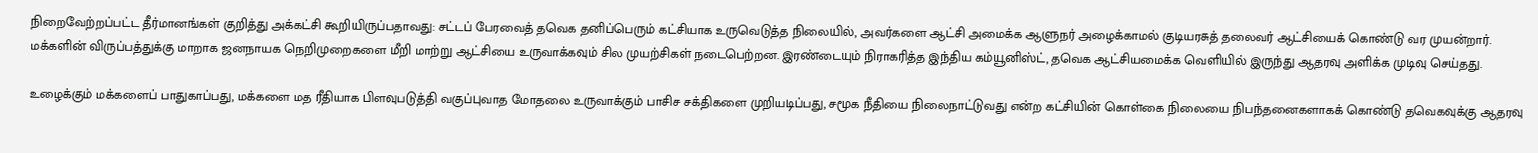நிறைவேற்றப்பட்ட தீர்மானங்கள் குறித்து அக்கட்சி கூறியிருப்பதாவது: சட்டப் பேரவைத் தவெக தனிப்பெரும் கட்சியாக உருவெடுத்த நிலையில், அவர்களை ஆட்சி அமைக்க ஆளுநர் அழைக்காமல் குடியரசுத் தலைவர் ஆட்சியைக் கொண்டு வர முயன்றார். மக்களின் விருப்பத்துக்கு மாறாக ஜனநாயக நெறிமுறைகளை மீறி மாற்று ஆட்சியை உருவாக்கவும் சில முயற்சிகள் நடைபெற்றன. இரண்டையும் நிராகரித்த இந்திய கம்யூனிஸ்ட், தவெக ஆட்சியமைக்க வெளியில் இருந்து ஆதரவு அளிக்க முடிவு செய்தது.

உழைக்கும் மக்களைப் பாதுகாப்பது, மக்களை மத ரீதியாக பிளவுபடுத்தி வகுப்புவாத மோதலை உருவாக்கும் பாசிச சக்திகளை முறியடிப்பது, சமூக நீதியை நிலைநாட்டுவது என்ற கட்சியின் கொள்கை நிலையை நிபந்தனைகளாகக் கொண்டு தவெகவுக்கு ஆதரவு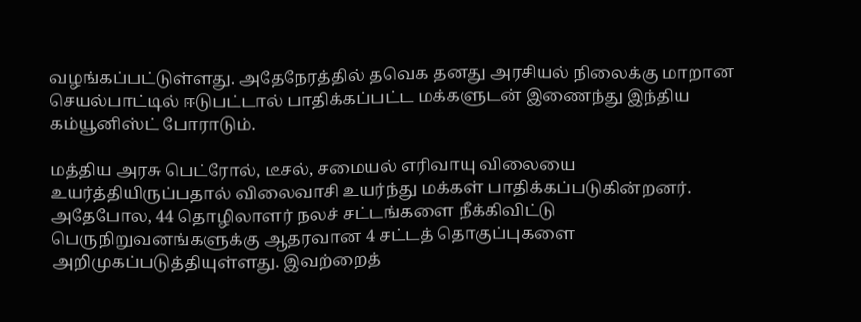வழங்கப்பட்டுள்ளது. அதேநேரத்தில் தவெக தனது அரசியல் நிலைக்கு மாறான செயல்பாட்டில் ஈடுபட்டால் பாதிக்கப்பட்ட மக்களுடன் இணைந்து இந்திய கம்யூனிஸ்ட் போராடும்.

மத்திய அரசு பெட்ரோல், டீசல், சமையல் எரிவாயு விலையை உயர்த்தியிருப்பதால் விலைவாசி உயர்ந்து மக்கள் பாதிக்கப்படுகின்றனர். அதேபோல, 44 தொழிலாளர் நலச் சட்டங்களை நீக்கிவிட்டு பெருநிறுவனங்களுக்கு ஆதரவான 4 சட்டத் தொகுப்புகளை அறிமுகப்படுத்தியுள்ளது. இவற்றைத்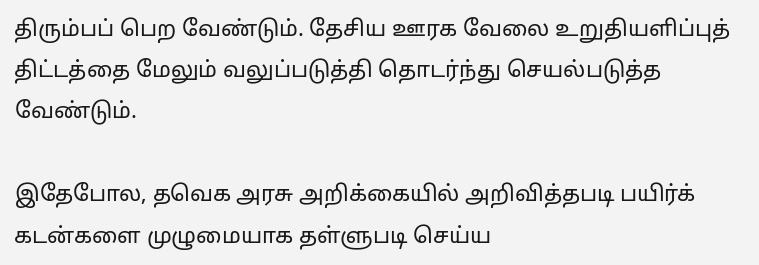திரும்பப் பெற வேண்டும். தேசிய ஊரக வேலை உறுதியளிப்புத் திட்டத்தை மேலும் வலுப்படுத்தி தொடர்ந்து செயல்படுத்த வேண்டும்.

இதேபோல, தவெக அரசு அறிக்கையில் அறிவித்தபடி பயிர்க் கடன்களை முழுமையாக தள்ளுபடி செய்ய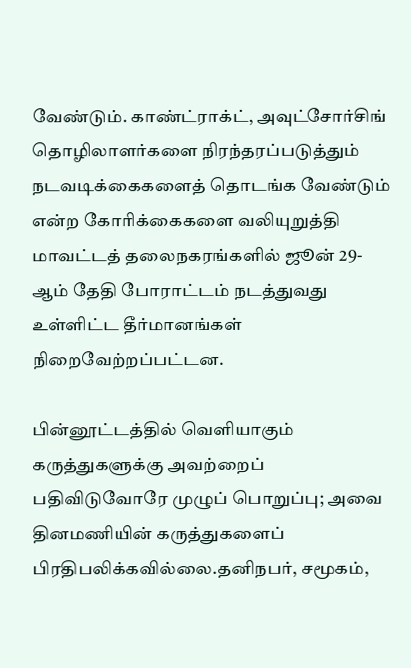வேண்டும். காண்ட்ராக்ட், அவுட்சோர்சிங் தொழிலாளர்களை நிரந்தரப்படுத்தும் நடவடிக்கைகளைத் தொடங்க வேண்டும் என்ற கோரிக்கைகளை வலியுறுத்தி மாவட்டத் தலைநகரங்களில் ஜூன் 29-ஆம் தேதி போராட்டம் நடத்துவது உள்ளிட்ட தீர்மானங்கள் நிறைவேற்றப்பட்டன.

பின்னூட்டத்தில் வெளியாகும் கருத்துகளுக்கு அவற்றைப் பதிவிடுவோரே முழுப் பொறுப்பு; அவை தினமணியின் கருத்துகளைப் பிரதிபலிக்கவில்லை.தனிநபர், சமூகம்,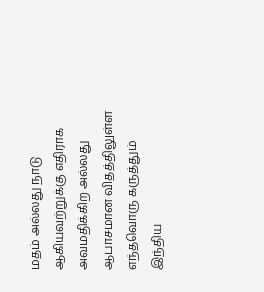மதம் அல்லது நாடு ஆகியவற்றுக்கு எதிராக அவமதிக்கிற அல்லது ஆபாசமான விதத்திலுள்ள எந்தவொரு கருத்தும் இந்திய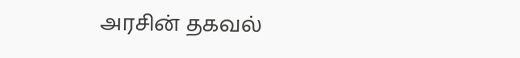அரசின் தகவல்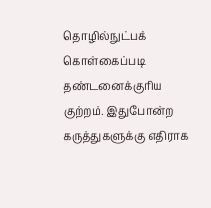தொழில்நுட்பக் கொள்கைப்படி தண்டனைக்குரிய குற்றம். இதுபோன்ற கருத்துகளுக்கு எதிராக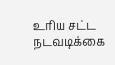உரிய சட்ட நடவடிக்கை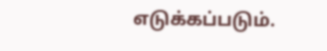எடுக்கப்படும்.